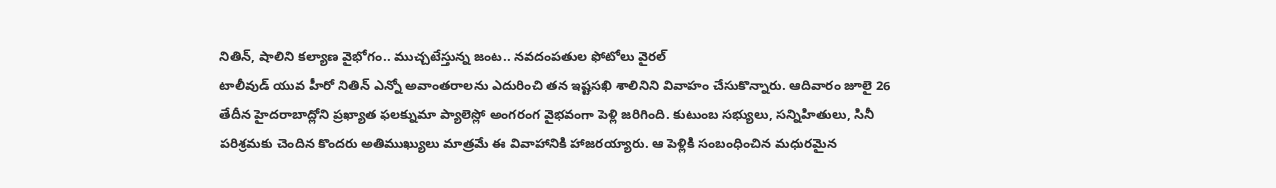నితిన్, షాలిని కల్యాణ వైభోగం.. ముచ్చటేస్తున్న జంట.. నవదంపతుల ఫోటోలు వైరల్
టాలీవుడ్ యువ హీరో నితిన్ ఎన్నో అవాంతరాలను ఎదురించి తన ఇష్టసఖి శాలినిని వివాహం చేసుకొన్నారు. ఆదివారం జూలై 26 తేదీన హైదరాబాద్లోని ప్రఖ్యాత ఫలక్నుమా ప్యాలెస్లో అంగరంగ వైభవంగా పెళ్లి జరిగింది. కుటుంబ సభ్యులు, సన్నిహితులు, సినీ పరిశ్రమకు చెందిన కొందరు అతిముఖ్యులు మాత్రమే ఈ వివాహానికి హాజరయ్యారు. ఆ పెళ్లికి సంబంధించిన మధురమైన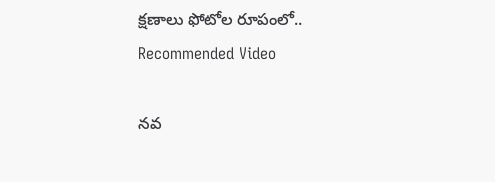క్షణాలు ఫోటోల రూపంలో..
Recommended Video

నవ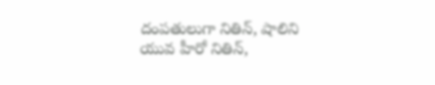దంపతులుగా నితిన్, షాలిని
యువ హీరో నితిన్,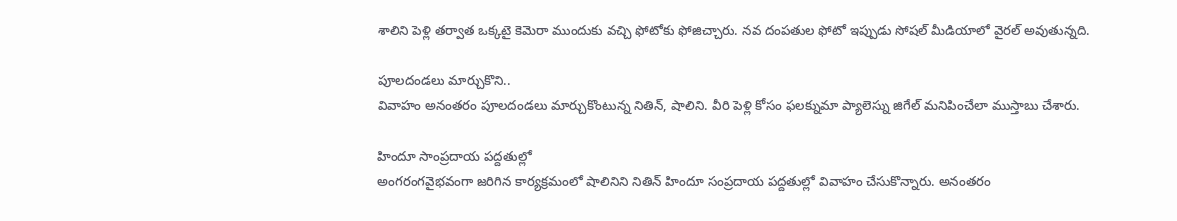శాలిని పెళ్లి తర్వాత ఒక్కటై కెమెరా ముందుకు వచ్చి ఫోటోకు ఫోజిచ్చారు. నవ దంపతుల ఫోటో ఇప్పుడు సోషల్ మీడియాలో వైరల్ అవుతున్నది.

పూలదండలు మార్చుకొని..
వివాహం అనంతరం పూలదండలు మార్చుకొంటున్న నితిన్, షాలిని. వీరి పెళ్లి కోసం ఫలక్నుమా ప్యాలెస్ను జిగేల్ మనిపించేలా ముస్తాబు చేశారు.

హిందూ సాంప్రదాయ పద్దతుల్లో
అంగరంగవైభవంగా జరిగిన కార్యక్రమంలో షాలినిని నితిన్ హిందూ సంప్రదాయ పద్దతుల్లో వివాహం చేసుకొన్నారు. అనంతరం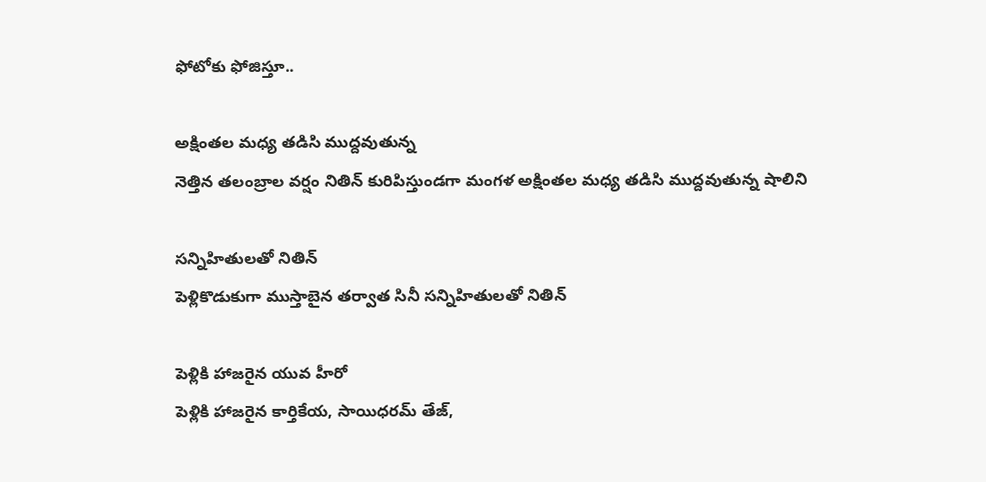ఫోటోకు ఫోజిస్తూ..

అక్షింతల మధ్య తడిసి ముద్దవుతున్న
నెత్తిన తలంబ్రాల వర్షం నితిన్ కురిపిస్తుండగా మంగళ అక్షింతల మధ్య తడిసి ముద్దవుతున్న షాలిని

సన్నిహితులతో నితిన్
పెళ్లికొడుకుగా ముస్తాబైన తర్వాత సినీ సన్నిహితులతో నితిన్

పెళ్లికి హాజరైన యువ హీరో
పెళ్లికి హాజరైన కార్తికేయ, సాయిధరమ్ తేజ్,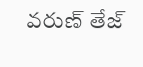వరుణ్ తేజ్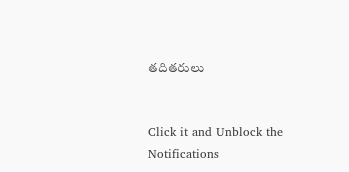తదితరులు


Click it and Unblock the Notifications